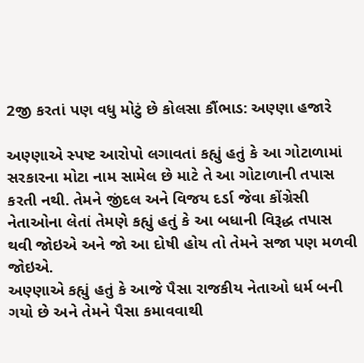2જી કરતાં પણ વધુ મોટું છે કોલસા કૌંભાડ: અણ્ણા હજારે

અણ્ણાએ સ્પષ્ટ આરોપો લગાવતાં કહ્યું હતું કે આ ગોટાળામાં સરકારના મોટા નામ સામેલ છે માટે તે આ ગોટાળાની તપાસ કરતી નથી. તેમને જીંદલ અને વિજય દર્ડા જેવા કોંગ્રેસી નેતાઓના લેતાં તેમણે કહ્યું હતું કે આ બધાની વિરૂદ્ધ તપાસ થવી જોઇએ અને જો આ દોષી હોય તો તેમને સજા પણ મળવી જોઇએ.
અણ્ણાએ કહ્યું હતું કે આજે પૈસા રાજકીય નેતાઓ ધર્મ બની ગયો છે અને તેમને પૈસા કમાવવાથી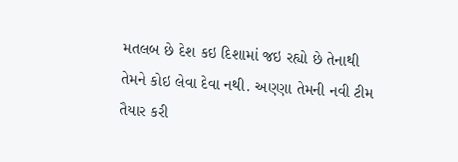મતલબ છે દેશ કઇ દિશામાં જઇ રહ્યો છે તેનાથી તેમને કોઇ લેવા દેવા નથી. અણ્ણા તેમની નવી ટીમ તૈયાર કરી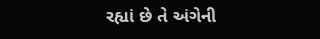રહ્યાં છે તે અંગેની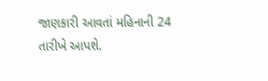જાણકારી આવતાં મહિનાની 24 તારીખે આપશે.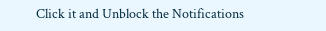Click it and Unblock the Notifications